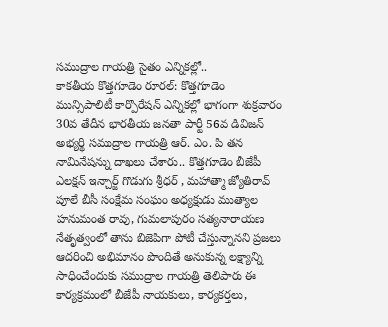సముద్రాల గాయత్రి సైతం ఎన్నికల్లో..
కాకతీయ కొత్తగూడెం రూరల్: కొత్తగూడెం మున్సిపాలిటీ కార్పొరేషన్ ఎన్నికల్లో భాగంగా శుక్రవారం 30వ తేదీన భారతీయ జనతా పార్టీ 56వ డివిజన్ అభ్యర్థి సముద్రాల గాయత్రి ఆర్. ఎం. పి తన నామినేషన్ను దాఖలు చేశారు.. కొత్తగూడెం బీజేపీ ఎలక్షన్ ఇన్చార్జ్ గొడుగు శ్రీధర్ , మహాత్మా జ్యోతిరావ్ పూలే బీసీ సంక్షేమ సంఘం అధ్యక్షుడు ముత్యాల హనుమంత రావు, గుమలాపురం సత్యనారాయణ నేతృత్వంలో తాను బిజెపిగా పోటీ చేస్తున్నానని ప్రజలు ఆదరించి అభిమానం పొందితే అనుకున్న లక్ష్యాన్ని సాధించేందుకు సముద్రాల గాయత్రి తెలిపారు ఈ కార్యక్రమంలో బీజేపీ నాయకులు, కార్యకర్తలు,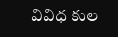వివిధ కుల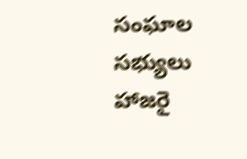సంఘాల సభ్యులు హాజరై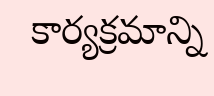కార్యక్రమాన్ని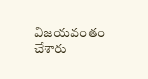విజయవంతం చేశారు